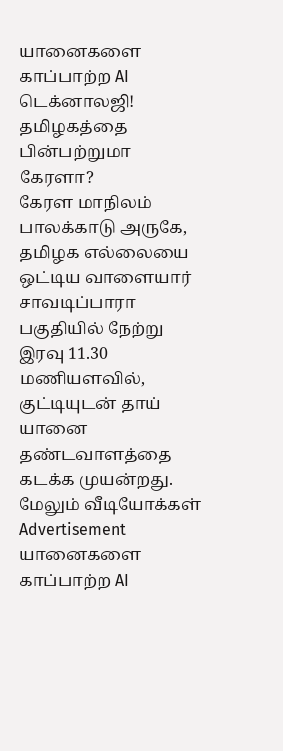யானைகளை காப்பாற்ற AI டெக்னாலஜி! தமிழகத்தை பின்பற்றுமா கேரளா?
கேரள மாநிலம் பாலக்காடு அருகே, தமிழக எல்லையை ஒட்டிய வாளையார் சாவடிப்பாரா பகுதியில் நேற்று இரவு 11.30 மணியளவில், குட்டியுடன் தாய் யானை தண்டவாளத்தை கடக்க முயன்றது.
மேலும் வீடியோக்கள்
Advertisement
யானைகளை காப்பாற்ற AI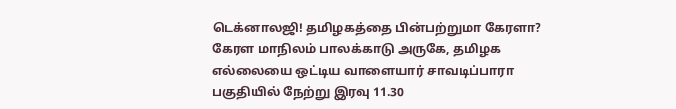டெக்னாலஜி! தமிழகத்தை பின்பற்றுமா கேரளா?
கேரள மாநிலம் பாலக்காடு அருகே, தமிழக எல்லையை ஒட்டிய வாளையார் சாவடிப்பாரா பகுதியில் நேற்று இரவு 11.30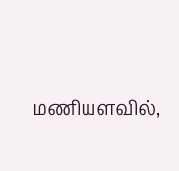மணியளவில்,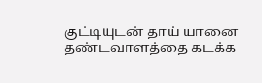குட்டியுடன் தாய் யானை தண்டவாளத்தை கடக்க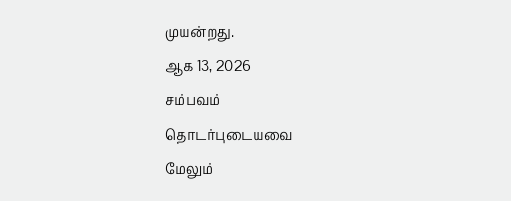முயன்றது.
ஆக 13, 2026
சம்பவம்
தொடர்புடையவை
மேலும்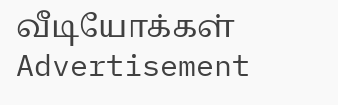வீடியோக்கள்
Advertisement